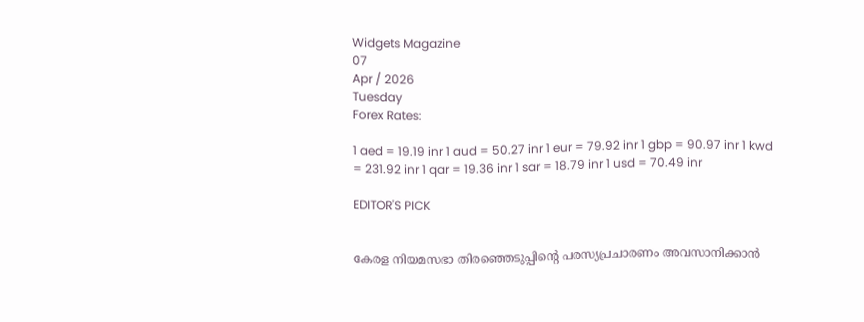Widgets Magazine
07
Apr / 2026
Tuesday
Forex Rates:

1 aed = 19.19 inr 1 aud = 50.27 inr 1 eur = 79.92 inr 1 gbp = 90.97 inr 1 kwd = 231.92 inr 1 qar = 19.36 inr 1 sar = 18.79 inr 1 usd = 70.49 inr

EDITOR'S PICK


കേരള നിയമസഭാ തിരഞ്ഞെടുപ്പിന്‍റെ പരസ്യപ്രചാരണം അവസാനിക്കാൻ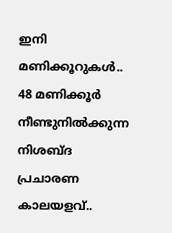ഇനി മണിക്കൂറുകൾ.. 48 മണിക്കൂർ നീണ്ടുനിൽക്കുന്ന നിശബ്ദ പ്രചാരണ കാലയളവ്..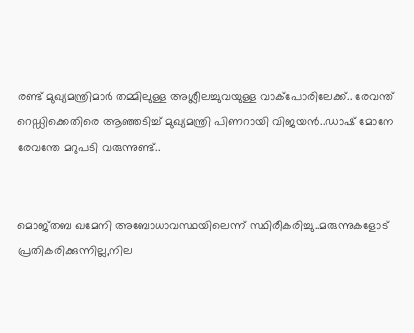രണ്ട് മുഖ്യമന്ത്രിമാര്‍ തമ്മിലുള്ള അശ്ലീലച്ചുവയുള്ള വാക്‌പോരിലേക്ക്.. രേവന്ത് റെഡ്ഡിക്കെതിരെ ആഞ്ഞടിച്ച് മുഖ്യമന്ത്രി പിണറായി വിജയൻ..ഡാഷ് മോനേ രേവന്തേ മറുപടി വരുന്നുണ്ട്..


മൊജ്തബ ഖമേനി അബോധാവസ്ഥയിലെന്ന് സ്ഥിരീകരിച്ചു..മരുന്നുകളോട് പ്രതികരിക്കുന്നില്ല,നില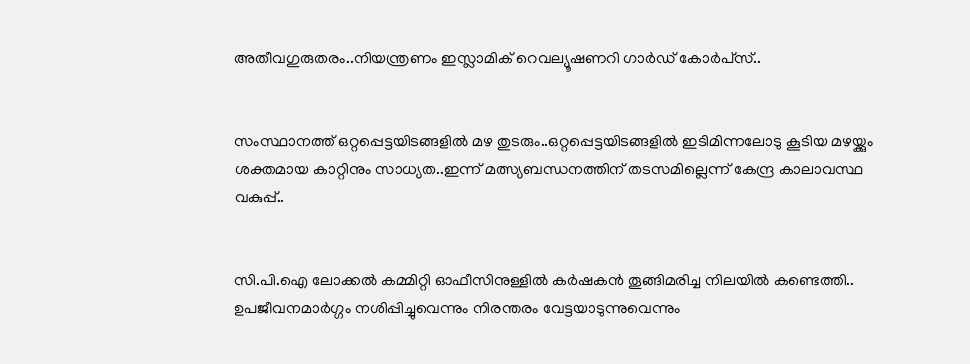അതീവഗുരുതരം..നിയന്ത്രണം ഇസ്ലാമിക് റെവല്യൂഷണറി ഗാർഡ് കോർപ്‌സ്..


സംസ്ഥാനത്ത് ഒറ്റപ്പെട്ടയിടങ്ങളിൽ മഴ തുടരും..ഒറ്റപ്പെട്ടയിടങ്ങളിൽ ഇടിമിന്നലോടു കൂടിയ മഴയ്ക്കും ശക്തമായ കാറ്റിനും സാധ്യത..ഇന്ന് മത്സ്യബന്ധനത്തിന് തടസമില്ലെന്ന് കേന്ദ്ര കാലാവസ്ഥ വകുപ്പ്..


സി.പി.ഐ ലോക്കല്‍ കമ്മിറ്റി ഓഫീസിനുള്ളില്‍ കര്‍ഷകന്‍ തൂങ്ങിമരിച്ച നിലയില്‍ കണ്ടെത്തി.. ഉപജീവനമാര്‍ഗ്ഗം നശിപ്പിച്ചുവെന്നും നിരന്തരം വേട്ടയാടുന്നുവെന്നും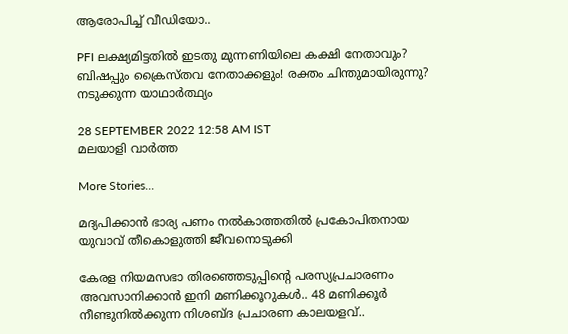ആരോപിച്ച് വീഡിയോ..

PFI ലക്ഷ്യമിട്ടതിൽ ‌ഇടതു മുന്നണിയിലെ കക്ഷി നേതാവും? ബിഷപ്പും ക്രൈസ്തവ നേതാക്കളും! രക്തം ചിന്തുമായിരുന്നു? നടുക്കുന്ന യാഥാർത്ഥ്യം

28 SEPTEMBER 2022 12:58 AM IST
മലയാളി വാര്‍ത്ത

More Stories...

മദ്യപിക്കാന്‍ ഭാര്യ പണം നല്‍കാത്തതില്‍ പ്രകോപിതനായ യുവാവ് തീകൊളുത്തി ജീവനൊടുക്കി

കേരള നിയമസഭാ തിരഞ്ഞെടുപ്പിന്‍റെ പരസ്യപ്രചാരണം അവസാനിക്കാൻ ഇനി മണിക്കൂറുകൾ.. 48 മണിക്കൂർ നീണ്ടുനിൽക്കുന്ന നിശബ്ദ പ്രചാരണ കാലയളവ്..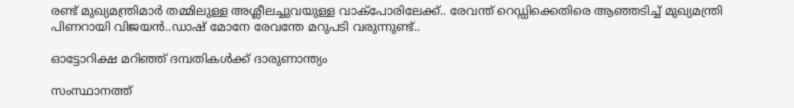രണ്ട് മുഖ്യമന്ത്രിമാര്‍ തമ്മിലുള്ള അശ്ലീലച്ചുവയുള്ള വാക്‌പോരിലേക്ക്.. രേവന്ത് റെഡ്ഡിക്കെതിരെ ആഞ്ഞടിച്ച് മുഖ്യമന്ത്രി പിണറായി വിജയൻ..ഡാഷ് മോനേ രേവന്തേ മറുപടി വരുന്നുണ്ട്..

ഓട്ടോറിക്ഷ മറിഞ്ഞ് ദമ്പതികള്‍ക്ക് ദാരുണാന്ത്യം

സംസ്ഥാനത്ത്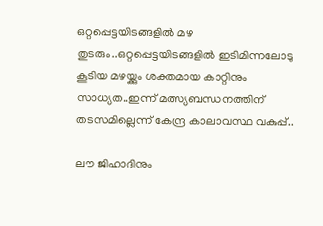ഒറ്റപ്പെട്ടയിടങ്ങളിൽ മഴ തുടരും..ഒറ്റപ്പെട്ടയിടങ്ങളിൽ ഇടിമിന്നലോടു കൂടിയ മഴയ്ക്കും ശക്തമായ കാറ്റിനും സാധ്യത..ഇന്ന് മത്സ്യബന്ധനത്തിന് തടസമില്ലെന്ന് കേന്ദ്ര കാലാവസ്ഥ വകുപ്പ്..

ലൗ ജിഹാദിനും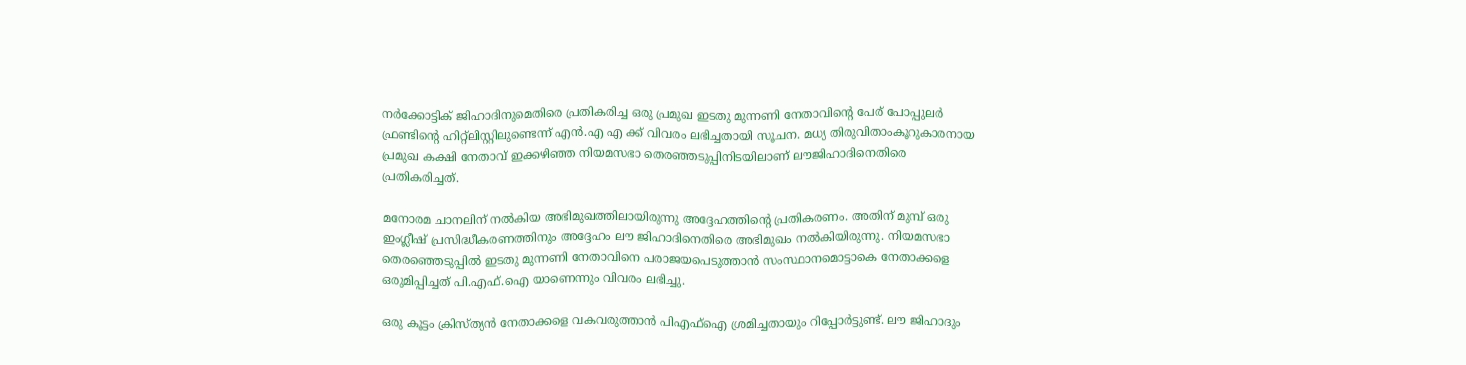നർക്കോട്ടിക് ജിഹാദിനുമെതിരെ പ്രതികരിച്ച ഒരു പ്രമുഖ ഇടതു മുന്നണി നേതാവിൻ്റെ പേര് പോപ്പുലർ ഫ്രണ്ടിൻ്റെ ഹിറ്റ്ലിസ്റ്റിലുണ്ടെന്ന് എൻ.എ എ ക്ക് വിവരം ലഭിച്ചതായി സൂചന. മധ്യ തിരുവിതാംകൂറുകാരനായ പ്രമുഖ കക്ഷി നേതാവ് ഇക്കഴിഞ്ഞ നിയമസഭാ തെരഞ്ഞടുപ്പിനിടയിലാണ് ലൗജിഹാദിനെതിരെ പ്രതികരിച്ചത്.

മനോരമ ചാനലിന് നൽകിയ അഭിമുഖത്തിലായിരുന്നു അദ്ദേഹത്തിൻ്റെ പ്രതികരണം. അതിന് മുമ്പ് ഒരു ഇംഗ്ലീഷ് പ്രസിദ്ധീകരണത്തിനും അദ്ദേഹം ലൗ ജിഹാദിനെതിരെ അഭിമുഖം നൽകിയിരുന്നു. നിയമസഭാ തെരഞ്ഞെടുപ്പിൽ ഇടതു മുന്നണി നേതാവിനെ പരാജയപെടുത്താൻ സംസ്ഥാനമൊട്ടാകെ നേതാക്കളെ ഒരുമിപ്പിച്ചത് പി.എഫ്.ഐ യാണെന്നും വിവരം ലഭിച്ചു.

ഒരു കൂട്ടം ക്രിസ്ത്യൻ നേതാക്കളെ വകവരുത്താൻ പിഎഫ്ഐ ശ്രമിച്ചതായും റിപ്പോർട്ടുണ്ട്. ലൗ ജിഹാദും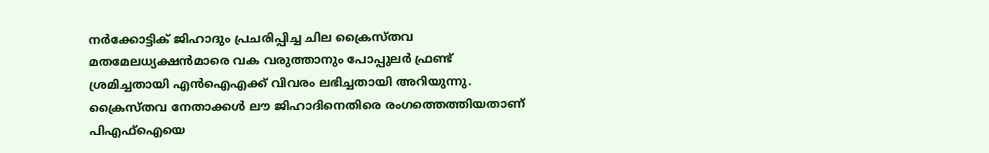നർക്കോട്ടിക് ജിഹാദും പ്രചരിപ്പിച്ച ചില ക്രൈസ്തവ മതമേലധ്യക്ഷൻമാരെ വക വരുത്താനും പോപ്പുലർ ഫ്രണ്ട് ശ്രമിച്ചതായി എൻഐഎക്ക് വിവരം ലഭിച്ചതായി അറിയുന്നു. ക്രൈസ്തവ നേതാക്കൾ ലൗ ജിഹാദിനെതിരെ രംഗത്തെത്തിയതാണ് പിഎഫ്ഐയെ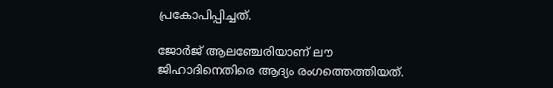പ്രകോപിപ്പിച്ചത്.

ജോർജ് ആലഞ്ചേരിയാണ് ലൗ ജിഹാദിനെതിരെ ആദ്യം രംഗത്തെത്തിയത്.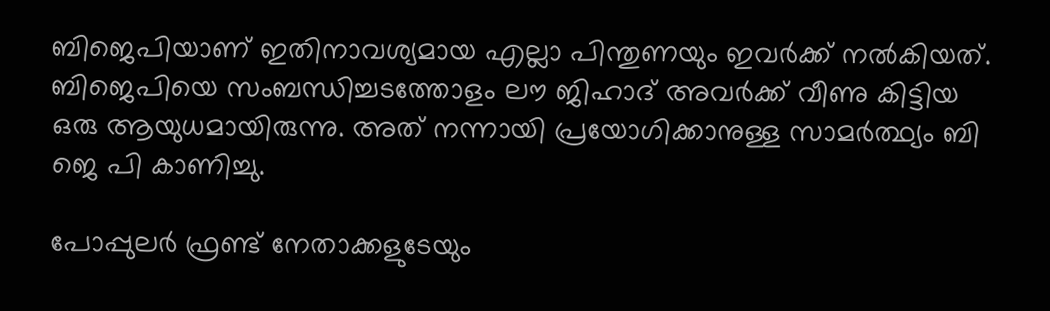ബിജെപിയാണ് ഇതിനാവശ്യമായ എല്ലാ പിന്തുണയും ഇവർക്ക് നൽകിയത്. ബിജെപിയെ സംബന്ധിച്ചടത്തോളം ലൗ ജിഹാദ് അവർക്ക് വീണു കിട്ടിയ ഒരു ആയുധമായിരുന്നു. അത് നന്നായി പ്രയോഗിക്കാനുള്ള സാമർത്ഥ്യം ബി ജെ പി കാണിച്ചു.

പോപ്പുലര്‍ ഫ്രണ്ട് നേതാക്കളുടേയും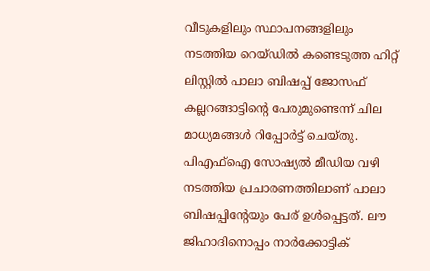വീടുകളിലും സ്ഥാപനങ്ങളിലും നടത്തിയ റെയ്ഡില്‍ കണ്ടെടുത്ത ഹിറ്റ് ലിസ്റ്റില്‍ പാലാ ബിഷപ്പ് ജോസഫ് കല്ലറങ്ങാട്ടിന്റെ പേരുമുണ്ടെന്ന് ചില മാധ്യമങ്ങൾ റിപ്പോർട്ട് ചെയ്തു. പിഎഫ്‌ഐ സോഷ്യല്‍ മീഡിയ വഴി നടത്തിയ പ്രചാരണത്തിലാണ് പാലാ ബിഷപ്പിന്റേയും പേര് ഉള്‍പ്പെട്ടത്. ലൗ ജിഹാദിനൊപ്പം നാര്‍ക്കോട്ടിക്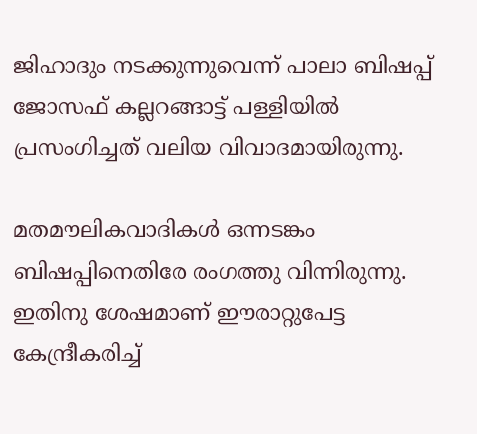ജിഹാദും നടക്കുന്നുവെന്ന് പാലാ ബിഷപ്പ് ജോസഫ് കല്ലറങ്ങാട്ട് പള്ളിയില്‍ പ്രസംഗിച്ചത് വലിയ വിവാദമായിരുന്നു.

മതമൗലികവാദികള്‍ ഒന്നടങ്കം ബിഷപ്പിനെതിരേ രംഗത്തു വിന്നിരുന്നു. ഇതിനു ശേഷമാണ് ഈരാറ്റുപേട്ട കേന്ദ്രീകരിച്ച്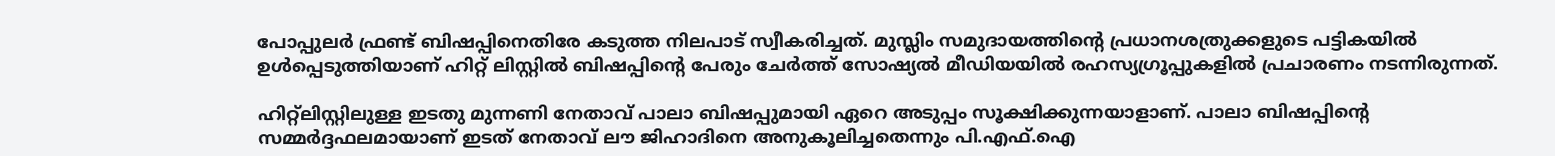പോപ്പുലര്‍ ഫ്രണ്ട് ബിഷപ്പിനെതിരേ കടുത്ത നിലപാട് സ്വീകരിച്ചത്. മുസ്ലിം സമുദായത്തിന്റെ പ്രധാനശത്രുക്കളുടെ പട്ടികയില്‍ ഉള്‍പ്പെടുത്തിയാണ് ഹിറ്റ് ലിസ്റ്റില്‍ ബിഷപ്പിന്റെ പേരും ചേര്‍ത്ത് സോഷ്യല്‍ മീഡിയയില്‍ രഹസ്യഗ്രൂപ്പുകളില്‍ പ്രചാരണം നടന്നിരുന്നത്.

ഹിറ്റ്ലിസ്റ്റിലുള്ള ഇടതു മുന്നണി നേതാവ് പാലാ ബിഷപ്പുമായി ഏറെ അടുപ്പം സൂക്ഷിക്കുന്നയാളാണ്. പാലാ ബിഷപ്പിൻ്റെ സമ്മർദ്ദഫലമായാണ് ഇടത് നേതാവ് ലൗ ജിഹാദിനെ അനുകൂലിച്ചതെന്നും പി.എഫ്.ഐ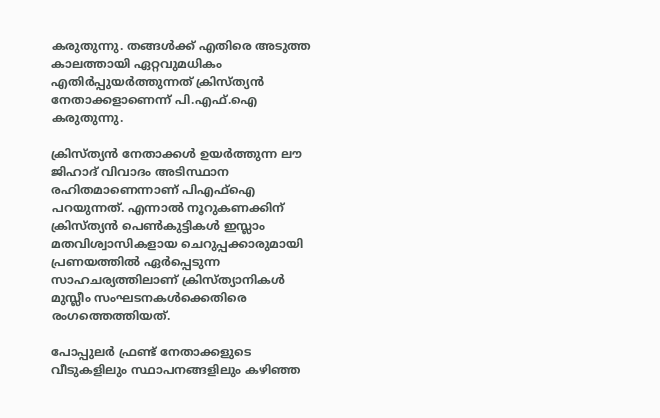കരുതുന്നു. തങ്ങൾക്ക് എതിരെ അടുത്ത കാലത്തായി ഏറ്റവുമധികം എതിർപ്പുയർത്തുന്നത് ക്രിസ്ത്യൻ നേതാക്കളാണെന്ന് പി.എഫ്.ഐ കരുതുന്നു.

ക്രിസ്ത്യൻ നേതാക്കൾ ഉയർത്തുന്ന ലൗ ജിഹാദ് വിവാദം അടിസ്ഥാന രഹിതമാണെന്നാണ് പിഎഫ്ഐ പറയുന്നത്. എന്നാൽ നൂറുകണക്കിന് ക്രിസ്ത്യൻ പെൺകുട്ടികൾ ഇസ്ലാം മതവിശ്വാസികളായ ചെറുപ്പക്കാരുമായി പ്രണയത്തിൽ ഏർപ്പെടുന്ന സാഹചര്യത്തിലാണ് ക്രിസ്ത്യാനികൾ മുസ്ലീം സംഘടനകൾക്കെതിരെ രംഗത്തെത്തിയത്.

പോപ്പുലര്‍ ഫ്രണ്ട് നേതാക്കളുടെ വീടുകളിലും സ്ഥാപനങ്ങളിലും കഴിഞ്ഞ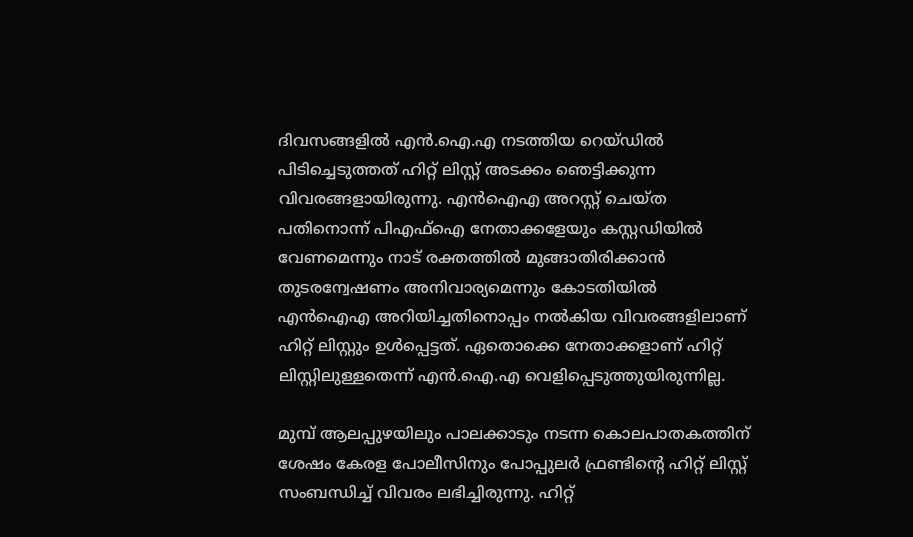ദിവസങ്ങളില്‍ എന്‍.ഐ.എ നടത്തിയ റെയ്ഡില്‍ പിടിച്ചെടുത്തത് ഹിറ്റ് ലിസ്റ്റ് അടക്കം ഞെട്ടിക്കുന്ന വിവരങ്ങളായിരുന്നു. എന്‍ഐഎ അറസ്റ്റ് ചെയ്ത പതിനൊന്ന് പിഎഫ്‌ഐ നേതാക്കളേയും കസ്റ്റഡിയില്‍ വേണമെന്നും നാട് രക്തത്തില്‍ മുങ്ങാതിരിക്കാന്‍ തുടരന്വേഷണം അനിവാര്യമെന്നും കോടതിയില്‍ എന്‍ഐഎ അറിയിച്ചതിനൊപ്പം നല്‍കിയ വിവരങ്ങളിലാണ് ഹിറ്റ് ലിസ്റ്റും ഉള്‍പ്പെട്ടത്. ഏതൊക്കെ നേതാക്കളാണ് ഹിറ്റ് ലിസ്റ്റിലുള്ളതെന്ന് എന്‍.ഐ.എ വെളിപ്പെടുത്തുയിരുന്നില്ല.

മുമ്പ് ആലപ്പുഴയിലും പാലക്കാടും നടന്ന കൊലപാതകത്തിന് ശേഷം കേരള പോലീസിനും പോപ്പുലര്‍ ഫ്രണ്ടിന്റെ ഹിറ്റ് ലിസ്റ്റ് സംബന്ധിച്ച് വിവരം ലഭിച്ചിരുന്നു. ഹിറ്റ്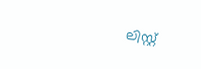ലിസ്റ്റ്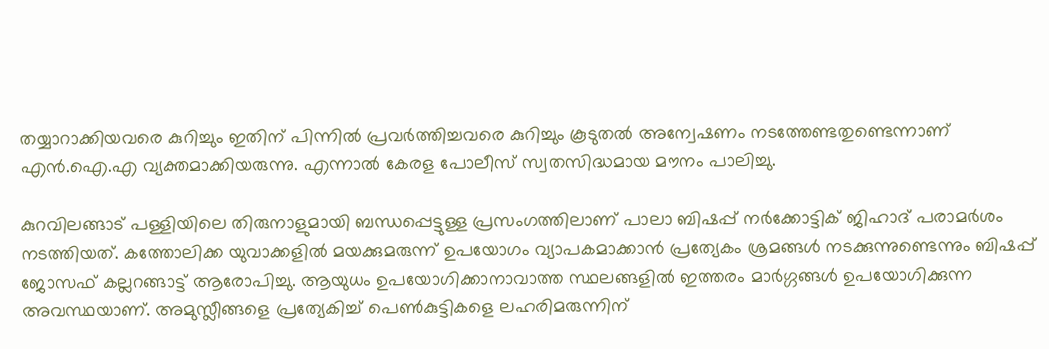തയ്യാറാക്കിയവരെ കുറിച്ചും ഇതിന് പിന്നില്‍ പ്രവര്‍ത്തിച്ചവരെ കുറിച്ചും കൂടുതല്‍ അന്വേഷണം നടത്തേണ്ടതുണ്ടെന്നാണ് എന്‍.ഐ.എ വ്യക്തമാക്കിയരുന്നു. എന്നാൽ കേരള പോലീസ് സ്വതസിദ്ധമായ മൗനം പാലിച്ചു.

കുറവിലങ്ങാട് പള്ളിയിലെ തിരുനാളുമായി ബന്ധപ്പെട്ടുള്ള പ്രസംഗത്തിലാണ് പാലാ ബിഷപ്പ് നര്‍ക്കോട്ടിക് ജിഹാദ് പരാമര്‍ശം നടത്തിയത്. കത്തോലിക്ക യുവാക്കളില്‍ മയക്കുമരുന്ന് ഉപയോഗം വ്യാപകമാക്കാന്‍ പ്രത്യേകം ശ്രമങ്ങള്‍ നടക്കുന്നുണ്ടെന്നും ബിഷപ്പ് ജോസഫ് കല്ലറങ്ങാട്ട് ആരോപിച്ചു. ആയുധം ഉപയോഗിക്കാനാവാത്ത സ്ഥലങ്ങളില്‍ ഇത്തരം മാര്‍ഗ്ഗങ്ങള്‍ ഉപയോഗിക്കുന്ന അവസ്ഥയാണ്. അമുസ്ലീങ്ങളെ പ്രത്യേകിച്ച് പെണ്‍കുട്ടികളെ ലഹരിമരുന്നിന്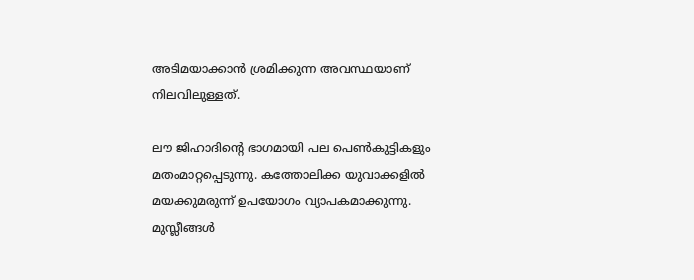അടിമയാക്കാന്‍ ശ്രമിക്കുന്ന അവസ്ഥയാണ് നിലവിലുള്ളത്.

ലൗ ജിഹാദിന്റെ ഭാഗമായി പല പെണ്‍കുട്ടികളും മതംമാറ്റപ്പെടുന്നു. കത്തോലിക്ക യുവാക്കളില്‍ മയക്കുമരുന്ന് ഉപയോഗം വ്യാപകമാക്കുന്നു. മുസ്ലീങ്ങള്‍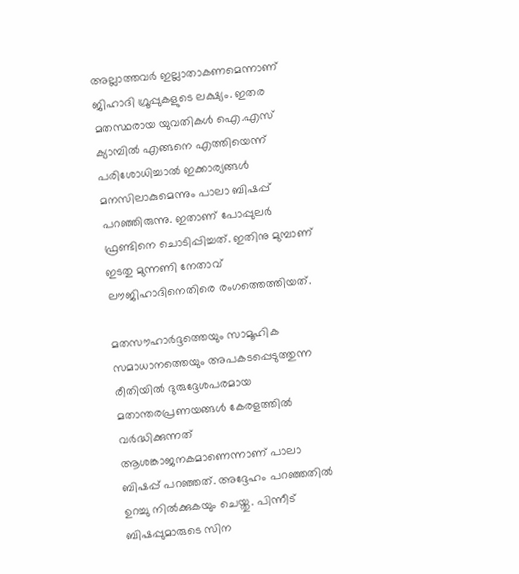അല്ലാത്തവര്‍ ഇല്ലാതാകണമെന്നാണ് ജിഹാദി ഗ്രൂപ്പുകളുടെ ലക്ഷ്യം. ഇതര മതസ്ഥരായ യുവതികള്‍ ഐ.എസ് ക്യാമ്പില്‍ എങ്ങനെ എത്തിയെന്ന് പരിശോധിച്ചാല്‍ ഇക്കാര്യങ്ങള്‍ മനസിലാകുമെന്നും പാലാ ബിഷപ്പ് പറഞ്ഞിരുന്നു. ഇതാണ് പോപ്പുലര്‍ ഫ്രണ്ടിനെ ചൊടിപ്പിച്ചത്. ഇതിനു മുമ്പാണ് ഇടതു മുന്നണി നേതാവ് ലൗജിഹാദിനെതിരെ രംഗത്തെത്തിയത്.

മതസൗഹാർദ്ദത്തെയും സാമൂഹിക സമാധാനത്തെയും അപക‌ടപ്പെടുത്തുന്ന രീതിയിൽ ദുരുദ്ദേശപരമായ മതാന്തരപ്രണയങ്ങൾ കേരളത്തിൽ വർദ്ധിക്കുന്നത് ആശങ്കാജനകമാണെന്നാണ് പാലാ ബിഷപ്പ് പറഞ്ഞത്. അദ്ദേഹം പറഞ്ഞതിൽ ഉറച്ചു നിൽക്കുകയും ചെയ്തു. പിന്നീട് ബിഷപ്പുമാരുടെ സിന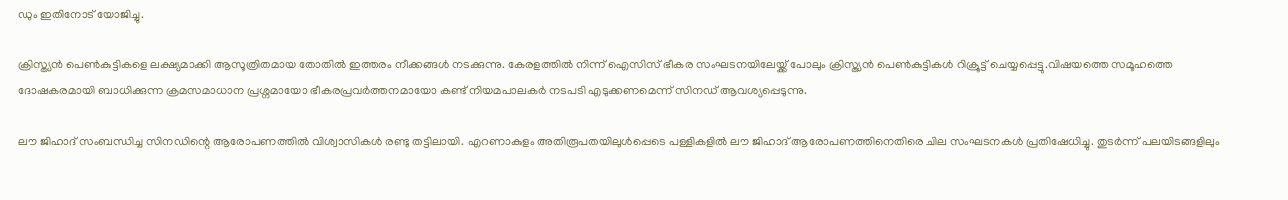ഡും ഇതിനോട് യോജിച്ചു.

ക്രിസ്ത്യൻ പെൺകുട്ടികളെ ലക്ഷ്യമാക്കി ആസൂത്രിതമായ തോതിൽ ഇത്തരം നീക്കങ്ങൾ നടക്കുന്നു. കേരളത്തിൽ നിന്ന് ഐസിസ് ഭീകര സംഘടനയിലേയ്ക്ക് പോലും ക്രിസ്ത്യൻ പെൺകുട്ടികൾ റിക്രൂട്ട് ചെയ്യപ്പെട്ടു.വിഷയത്തെ സമൂഹത്തെ ദോഷകരമായി ബാധിക്കുന്ന ക്രമസമാധാന പ്രശ്നമായോ ഭീകരപ്രവർത്തനമായോ കണ്ട് നിയമപാലകർ നടപടി എടുക്കണമെന്ന് സിനഡ് ആവശ്യപ്പെടുന്നു.

ലൗ ജിഹാദ് സംബന്ധിച്ച സിനഡിന്റെ ആരോപണത്തിൽ വിശ്വാസികൾ രണ്ടു തട്ടിലായി. എറണാകുളം അതിരൂപതയിലുൾപ്പെടെ പള്ളികളിൽ ലൗ ജിഹാദ് ആരോപണത്തിനെതിരെ ചില സംഘടനകൾ പ്രതിഷേധിച്ചു. തുടർന്ന് പലയിടങ്ങളിലും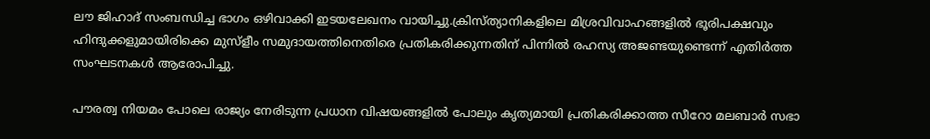ലൗ ജിഹാദ് സംബന്ധിച്ച ഭാഗം ഒഴിവാക്കി ഇടയലേഖനം വായിച്ചു.ക്രിസ്ത്യാനികളിലെ മിശ്രവിവാഹങ്ങളിൽ ഭൂരിപക്ഷവും ഹിന്ദുക്കളുമായിരിക്കെ മുസ്ളീം സമുദായത്തിനെതിരെ പ്രതികരിക്കുന്നതിന് പിന്നിൽ രഹസ്യ അജണ്ടയുണ്ടെന്ന് എതിർത്ത സംഘടനകൾ ആരോപിച്ചു.

പൗരത്വ നിയമം പോലെ രാജ്യം നേരിടുന്ന പ്രധാന വിഷയങ്ങളിൽ പോലും കൃത്യമായി പ്രതികരിക്കാത്ത സീറോ മലബാർ സഭാ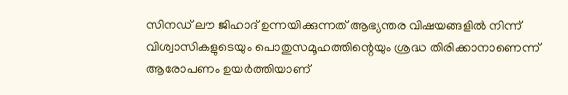സിനഡ് ലൗ ജിഹാദ് ഉന്നയിക്കുന്നത് ആഭ്യന്തര വിഷയങ്ങളിൽ നിന്ന് വിശ്വാസികളുടെയും പൊതുസമൂഹത്തിന്റെയും ശ്രദ്ധ തിരിക്കാനാണെന്ന് ആരോപണം ഉയർത്തിയാണ്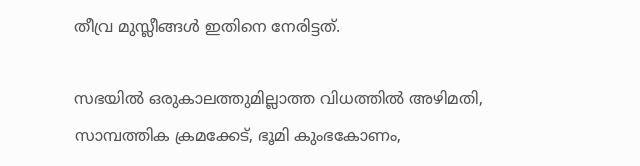തീവ്ര മുസ്ലീങ്ങൾ ഇതിനെ നേരിട്ടത്.

സഭയിൽ ഒരുകാലത്തുമില്ലാത്ത വിധത്തിൽ അഴിമതി, സാമ്പത്തിക ക്രമക്കേട്, ഭൂമി കുംഭകോണം,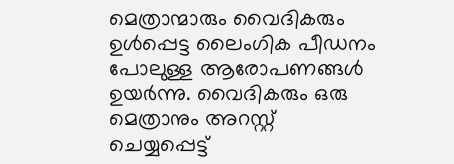മെത്രാന്മാരും വൈദികരും ഉൾപ്പെട്ട ലൈംഗിക പീഡനം പോലുള്ള ആരോപണങ്ങൾ ഉയർന്നു. വൈദികരും ഒരു മെത്രാനും അറസ്റ്റ് ചെയ്യപ്പെട്ട്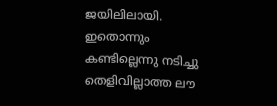ജയിലിലായി. ഇതൊന്നും കണ്ടില്ലെന്നു നടിച്ചു തെളിവില്ലാത്ത ലൗ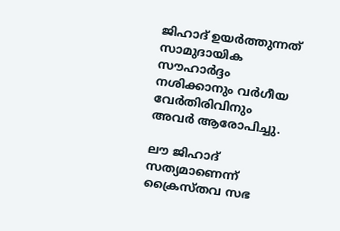ജിഹാദ് ഉയർത്തുന്നത് സാമുദായിക സൗഹാർദ്ദം നശിക്കാനും വർഗീയ വേർതിരിവിനും അവർ ആരോപിച്ചു.

ലൗ ജിഹാദ് സത്യമാണെന്ന് ക്രൈസ്തവ സഭ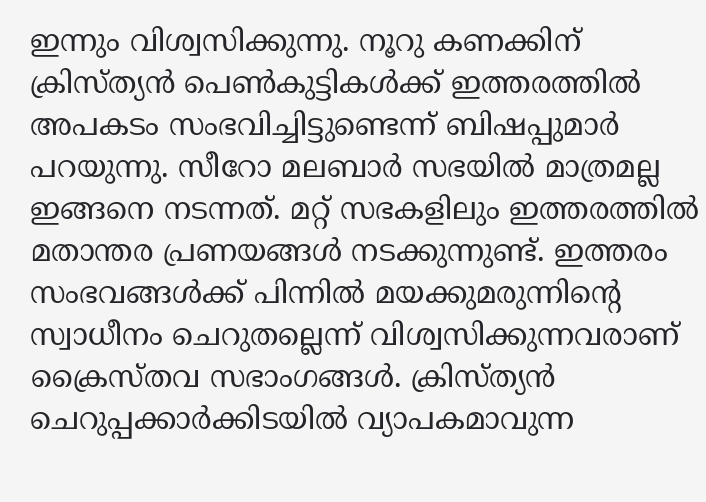ഇന്നും വിശ്വസിക്കുന്നു. നൂറു കണക്കിന് ക്രിസ്ത്യൻ പെൺകുട്ടികൾക്ക് ഇത്തരത്തിൽ അപകടം സംഭവിച്ചിട്ടുണ്ടെന്ന് ബിഷപ്പുമാർ പറയുന്നു. സീറോ മലബാർ സഭയിൽ മാത്രമല്ല ഇങ്ങനെ നടന്നത്. മറ്റ് സഭകളിലും ഇത്തരത്തിൽ മതാന്തര പ്രണയങ്ങൾ നടക്കുന്നുണ്ട്. ഇത്തരം സംഭവങ്ങൾക്ക് പിന്നിൽ മയക്കുമരുന്നിൻ്റെ സ്വാധീനം ചെറുതല്ലെന്ന് വിശ്വസിക്കുന്നവരാണ് ക്രൈസ്തവ സഭാംഗങ്ങൾ. ക്രിസ്ത്യൻ ചെറുപ്പക്കാർക്കിടയിൽ വ്യാപകമാവുന്ന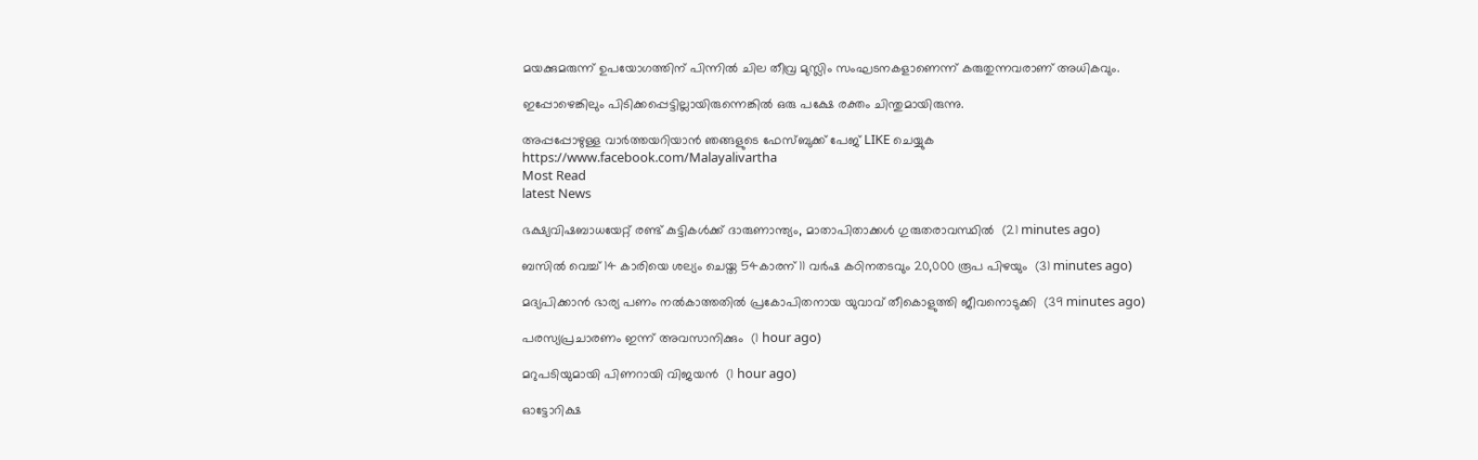മയക്കുമരുന്ന് ഉപയോഗത്തിന് പിന്നിൽ ചില തീവ്ര മുസ്ലിം സംഘടനകളാണെന്ന് കരുതുന്നവരാണ് അധികവും.

ഇപ്പോഴെങ്കിലും പിടിക്കപ്പെട്ടില്ലായിരുന്നെങ്കിൽ ഒരു പക്ഷേ രക്തം ചിന്തുമായിരുന്നു.

അപ്പപ്പോഴുള്ള വാര്‍ത്തയറിയാന്‍ ഞങ്ങളുടെ ഫേസ്‌ബുക്ക്‌ പേജ് LIKE ചെയ്യുക
https://www.facebook.com/Malayalivartha
Most Read
latest News

ഭക്ഷ്യവിഷബാധയേറ്റ് രണ്ട് കുട്ടികള്‍ക്ക് ദാരുണാന്ത്യം, മാതാപിതാക്കള്‍ ഗുരുതരാവസ്ഥില്‍  (21 minutes ago)

ബസില്‍ വെച്ച് 14 കാരിയെ ശല്യം ചെയ്ത 54കാരന് 11 വര്‍ഷ കഠിനതടവും 20,000 രൂപ പിഴയും  (31 minutes ago)

മദ്യപിക്കാന്‍ ഭാര്യ പണം നല്‍കാത്തതില്‍ പ്രകോപിതനായ യുവാവ് തീകൊളുത്തി ജീവനൊടുക്കി  (39 minutes ago)

പരസ്യപ്രചാരണം ഇന്ന് അവസാനിക്കും  (1 hour ago)

മറുപടിയുമായി പിണറായി വിജയൻ  (1 hour ago)

ഓട്ടോറിക്ഷ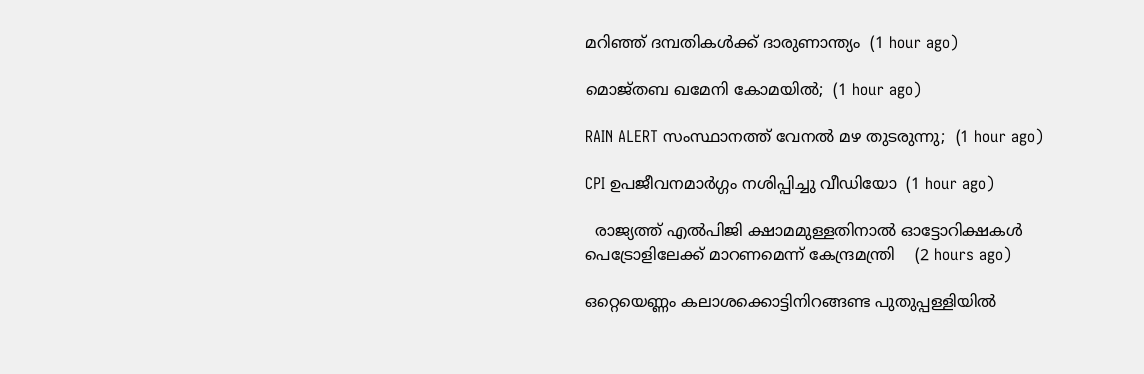മറിഞ്ഞ് ദമ്പതികള്‍ക്ക് ദാരുണാന്ത്യം  (1 hour ago)

മൊജ്തബ ഖമേനി കോമയില്‍;  (1 hour ago)

RAIN ALERT സംസ്ഥാനത്ത് വേനൽ മഴ തുടരുന്നു;  (1 hour ago)

CPI ഉപജീവനമാര്‍ഗ്ഗം നശിപ്പിച്ചു വീഡിയോ  (1 hour ago)

  രാജ്യത്ത് എൽപിജി ക്ഷാമമുള്ളതിനാൽ ഓട്ടോറിക്ഷകൾ പെട്രോളിലേക്ക് മാറണമെന്ന് കേന്ദ്രമന്ത്രി    (2 hours ago)

ഒറ്റെയെണ്ണം കലാശക്കൊട്ടിനിറങ്ങണ്ട പുതുപ്പള്ളിയില്‍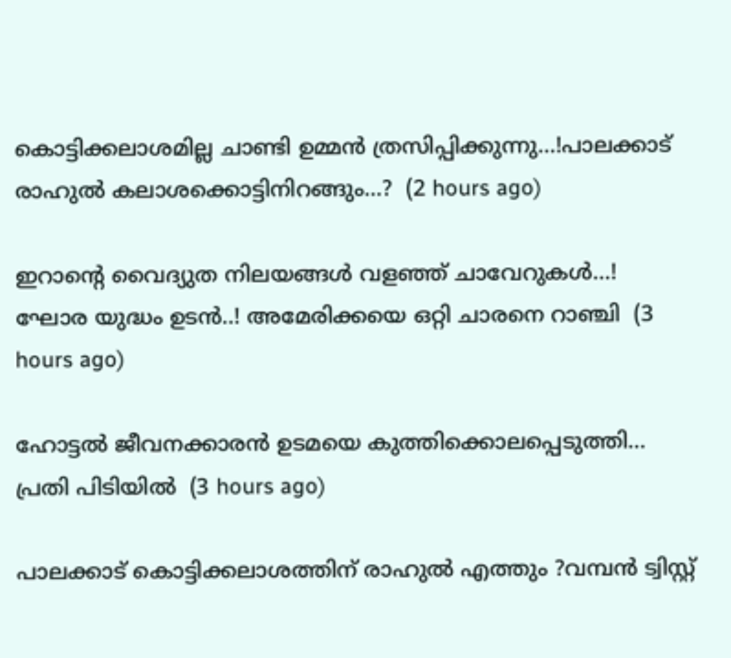കൊട്ടിക്കലാശമില്ല ചാണ്ടി ഉമ്മൻ ത്രസിപ്പിക്കുന്നു...!പാലക്കാട് രാഹുൽ കലാശക്കൊട്ടിനിറങ്ങും...?  (2 hours ago)

ഇറാന്റെ വൈദ്യുത നിലയങ്ങൾ വളഞ്ഞ് ചാവേറുകൾ...! ഘോര യുദ്ധം ഉടൻ..! അമേരിക്കയെ ഒറ്റി ചാരനെ റാഞ്ചി  (3 hours ago)

ഹോട്ടൽ ജീവനക്കാരൻ ഉടമയെ കുത്തിക്കൊലപ്പെടുത്തി... പ്രതി പിടിയിൽ  (3 hours ago)

പാലക്കാട് കൊട്ടിക്കലാശത്തിന് രാഹുൽ എത്തും ?വമ്പൻ ട്വിസ്റ്റ്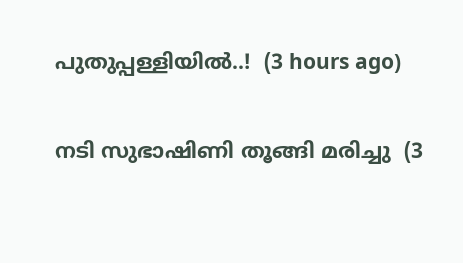പുതുപ്പള്ളിയില്‍..!  (3 hours ago)

നടി സുഭാഷിണി തൂങ്ങി മരിച്ചു  (3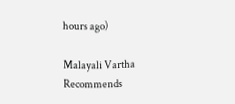hours ago)

Malayali Vartha Recommends